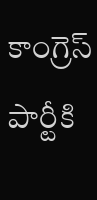కాంగ్రెస్‌ పార్టీకి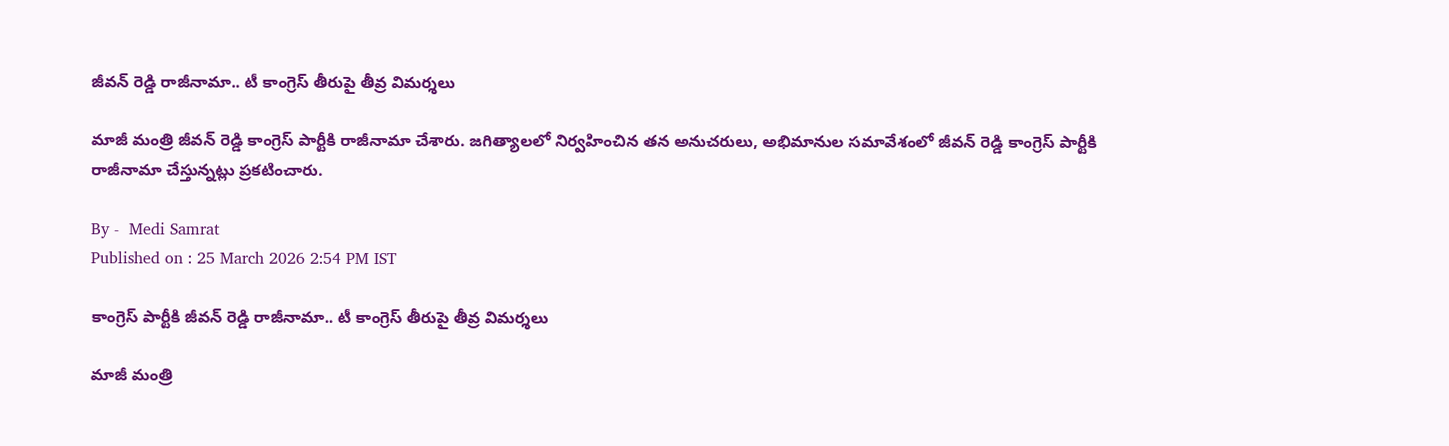జీవన్‌ రెడ్డి రాజీనామా.. టీ కాంగ్రెస్ తీరుపై తీవ్ర విమ‌ర్శ‌లు

మాజీ మంత్రి జీవన్‌ రెడ్డి కాంగ్రెస్‌ పార్టీకి రాజీనామా చేశారు. జగిత్యాలలో నిర్వహించిన తన అనుచరులు, అభిమానుల సమావేశంలో జీవన్‌ రెడ్డి కాంగ్రెస్ పార్టీకి రాజీనామా చేస్తున్నట్లు ప్రకటించారు.

By -  Medi Samrat
Published on : 25 March 2026 2:54 PM IST

కాంగ్రెస్‌ పార్టీకి జీవన్‌ రెడ్డి రాజీనామా.. టీ కాంగ్రెస్ తీరుపై తీవ్ర విమ‌ర్శ‌లు

మాజీ మంత్రి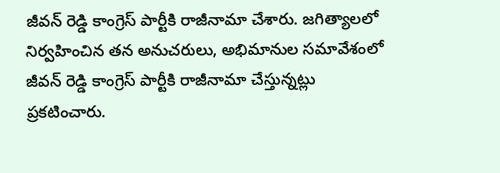జీవన్‌ రెడ్డి కాంగ్రెస్‌ పార్టీకి రాజీనామా చేశారు. జగిత్యాలలో నిర్వహించిన తన అనుచరులు, అభిమానుల సమావేశంలో జీవన్‌ రెడ్డి కాంగ్రెస్ పార్టీకి రాజీనామా చేస్తున్నట్లు ప్రకటించారు.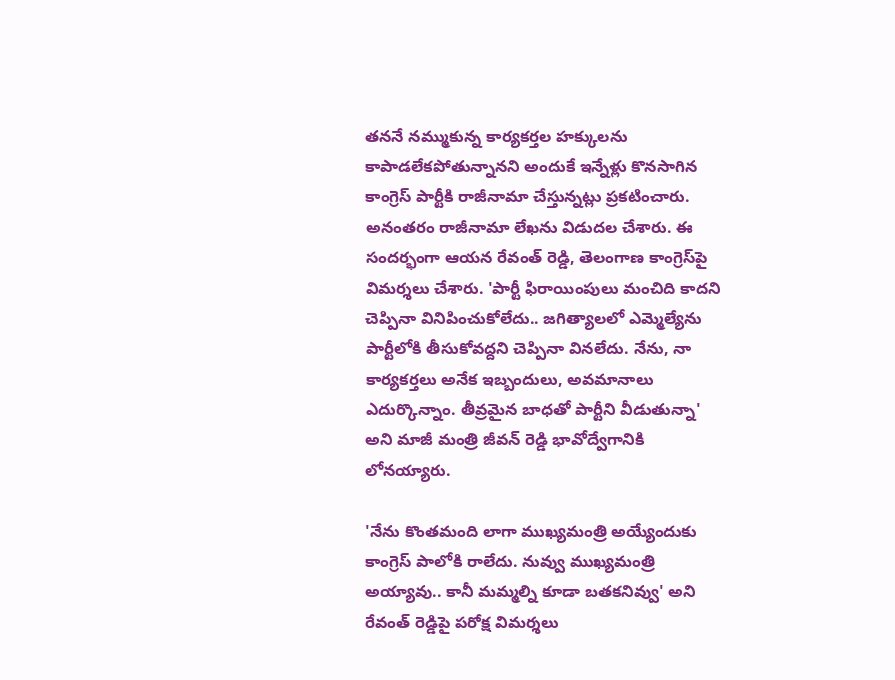తననే నమ్ముకున్న కార్యకర్తల హక్కులను కాపాడలేకపోతున్నానని అందుకే ఇన్నేళ్లు కొనసాగిన కాంగ్రెస్ పార్టీకి రాజీనామా చేస్తున్నట్లు ప్రకటించారు. అనంతరం రాజీనామా లేఖను విడుదల చేశారు. ఈ సందర్భంగా ఆయ‌న‌ రేవంత్‌ రెడ్డి, తెలంగాణ కాంగ్రెస్‌పై విమర్శలు చేశారు. 'పార్టీ ఫిరాయింపులు మంచిది కాదని చెప్పినా వినిపించుకోలేదు.. జగిత్యాలలో ఎమ్మెల్యేను పార్టీలోకి తీసుకోవద్దని చెప్పినా వినలేదు. నేను, నా కార్యకర్తలు అనేక ఇబ్బందులు, అవమానాలు ఎదుర్కొన్నాం. తీవ్రమైన బాధతో పార్టీని వీడుతున్నా' అని మాజీ మంత్రి జీవన్ రెడ్డి భావోద్వేగానికి లోనయ్యారు.

'నేను కొంతమంది లాగా ముఖ్యమంత్రి అయ్యేందుకు కాంగ్రెస్ పాలోకి రాలేదు. నువ్వు ముఖ్యమంత్రి అయ్యావు.. కానీ మమ్మల్ని కూడా బతకనివ్వు' అని రేవంత్‌ రెడ్డిపై ప‌రోక్ష విమ‌ర్శ‌లు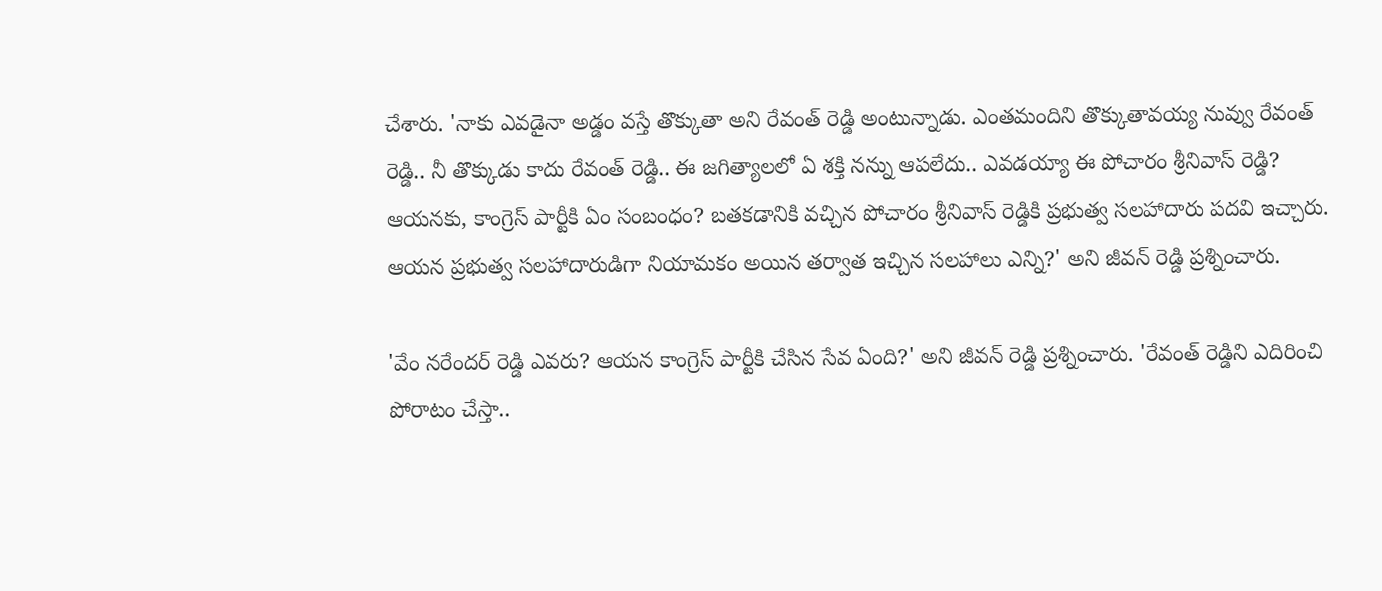చేశారు. 'నాకు ఎవడైనా అడ్డం వస్తే తొక్కుతా అని రేవంత్ రెడ్డి అంటున్నాడు. ఎంతమందిని తొక్కుతావయ్య నువ్వు రేవంత్ రెడ్డి.. నీ తొక్కుడు కాదు రేవంత్ రెడ్డి.. ఈ జగిత్యాలలో ఏ శక్తి నన్ను ఆపలేదు.. ఎవడయ్యా ఈ పోచారం శ్రీనివాస్ రెడ్డి? ఆయ‌న‌కు, కాంగ్రెస్ పార్టీకి ఏం సంబంధం? బతకడానికి వచ్చిన పోచారం శ్రీనివాస్ రెడ్డికి ప్రభుత్వ సలహాదారు పదవి ఇచ్చారు. ఆయ‌న‌ ప్రభుత్వ సలహాదారుడిగా నియామకం అయిన తర్వాత ఇచ్చిన సలహాలు ఎన్ని?' అని జీవన్ రెడ్డి ప్రశ్నించారు.

'వేం నరేందర్ రెడ్డి ఎవరు? ఆయన కాంగ్రెస్ పార్టీకి చేసిన సేవ ఏంది?' అని జీవన్ రెడ్డి ప్ర‌శ్నించారు. 'రేవంత్ రెడ్డిని ఎదిరించి పోరాటం చేస్తా..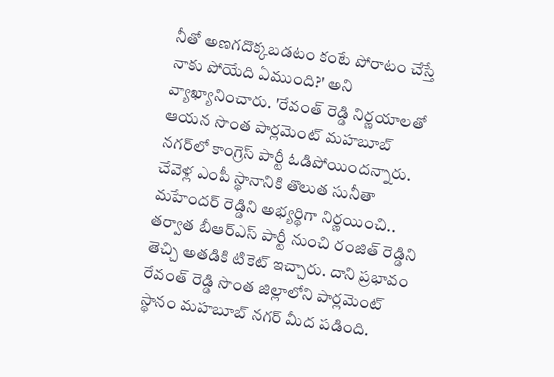నీతో అణగదొక్కబడటం కంటే పోరాటం చేస్తే నాకు పోయేది ఏముంది?' అని వ్యాఖ్యానించారు. 'రేవంత్ రెడ్డి నిర్ణయాలతో ఆయన సొంత పార్లమెంట్ మహబూబ్ నగర్‌లో కాంగ్రెస్ పార్టీ ఓడిపోయిందన్నారు. చేవెళ్ల ఎంపీ స్థానానికి తొలుత సునీతా మహేందర్ రెడ్డిని అభ్యర్థిగా నిర్ణయించి.. తర్వాత బీఆర్ఎస్ పార్టీ నుంచి రంజిత్ రెడ్డిని తెచ్చి అతడికి టికెట్‌ ఇచ్చారు. దాని ప్రభావం రేవంత్ రెడ్డి సొంత జిల్లాలోని పార్లమెంట్ స్థానం మహబూబ్ నగర్ మీద ప‌డింది.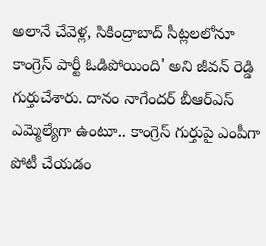అలానే చేవెళ్ల, సికింద్రాబాద్ సీట్లల‌లోనూ కాంగ్రెస్ పార్టీ ఓడిపోయింది' అని జీవన్ రెడ్డి గుర్తుచేశారు. దానం నాగేందర్ బీఆర్ఎస్ ఎమ్మెల్యేగా ఉంటూ.. కాంగ్రెస్ గుర్తుపై ఎంపీగా పోటీ చేయడం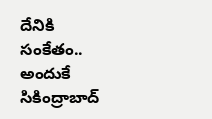దేనికి సంకేతం.. అందుకే సికింద్రాబాద్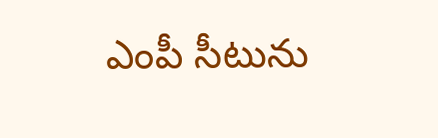ఎంపీ సీటును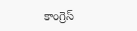కాంగ్రెస్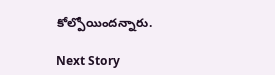కోల్పోయింద‌న్నారు.

Next Story